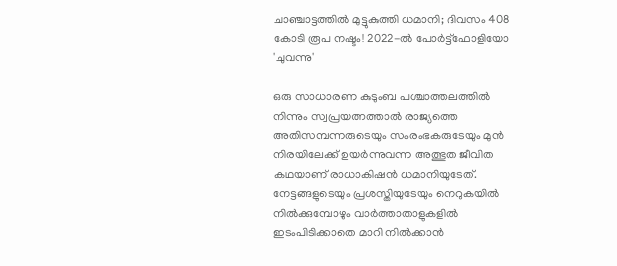ചാഞ്ചാട്ടത്തില്‍ മുട്ടുകുത്തി ധമാനി; ദിവസം 408 കോടി രൂപ നഷ്ടം! 2022-ല്‍ പോര്‍ട്ട്‌ഫോളിയോ 'ചുവന്നു'

ഒരു സാധാരണ കുടുംബ പശ്ചാത്തലത്തില്‍ നിന്നും സ്വപ്രയത്നത്താല്‍ രാജ്യത്തെ അതിസമ്പന്നരുടെയും സംരംഭകരുടേയും മുന്‍ നിരയിലേക്ക് ഉയര്‍ന്നുവന്ന അത്ഭുത ജീവിത കഥയാണ് രാധാകിഷന്‍ ധമാനിയുടേത്. നേട്ടങ്ങളുടെയും പ്രശസ്തിയുടേയും നെറുകയില്‍ നില്‍ക്കുമ്പോഴും വാര്‍ത്താതാളുകളില്‍ ഇടംപിടിക്കാതെ മാറി നില്‍ക്കാന്‍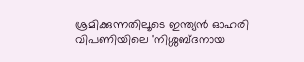ശ്രമിക്കുന്നതിലൂടെ ഇന്ത്യന്‍ ഓഹരി വിപണിയിലെ 'നിശ്ശബ്ദനായ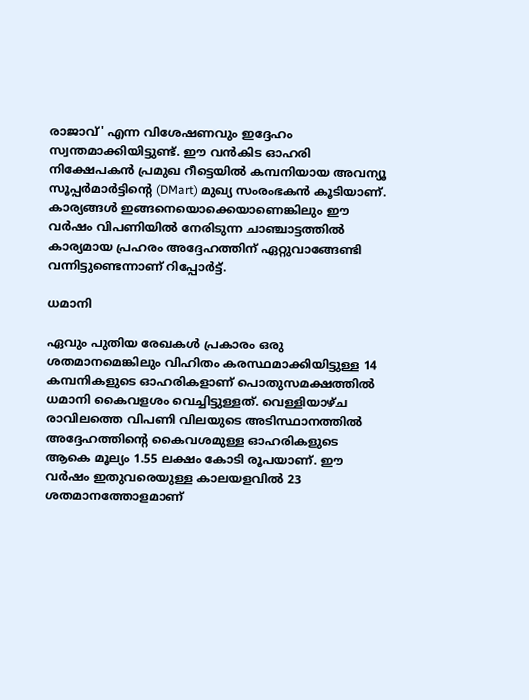രാജാവ്' എന്ന വിശേഷണവും ഇദ്ദേഹം സ്വന്തമാക്കിയിട്ടുണ്ട്. ഈ വന്‍കിട ഓഹരി നിക്ഷേപകന്‍ പ്രമുഖ റീട്ടെയില്‍ കമ്പനിയായ അവന്യൂ സൂപ്പര്‍മാര്‍ട്ടിന്റെ (DMart) മുഖ്യ സംരംഭകന്‍ കൂടിയാണ്. കാര്യങ്ങള്‍ ഇങ്ങനെയൊക്കെയാണെങ്കിലും ഈ വര്‍ഷം വിപണിയില്‍ നേരിടുന്ന ചാഞ്ചാട്ടത്തില്‍ കാര്യമായ പ്രഹരം അദ്ദേഹത്തിന് ഏറ്റുവാങ്ങേണ്ടി വന്നിട്ടുണ്ടെന്നാണ് റിപ്പോര്‍ട്ട്.

ധമാനി

ഏവും പുതിയ രേഖകള്‍ പ്രകാരം ഒരു ശതമാനമെങ്കിലും വിഹിതം കരസ്ഥമാക്കിയിട്ടുള്ള 14 കമ്പനികളുടെ ഓഹരികളാണ് പൊതുസമക്ഷത്തില്‍ ധമാനി കൈവളശം വെച്ചിട്ടുള്ളത്. വെള്ളിയാഴ്ച രാവിലത്തെ വിപണി വിലയുടെ അടിസ്ഥാനത്തില്‍ അദ്ദേഹത്തിന്റെ കൈവശമുള്ള ഓഹരികളുടെ ആകെ മൂല്യം 1.55 ലക്ഷം കോടി രൂപയാണ്. ഈ വര്‍ഷം ഇതുവരെയുള്ള കാലയളവില്‍ 23 ശതമാനത്തോളമാണ്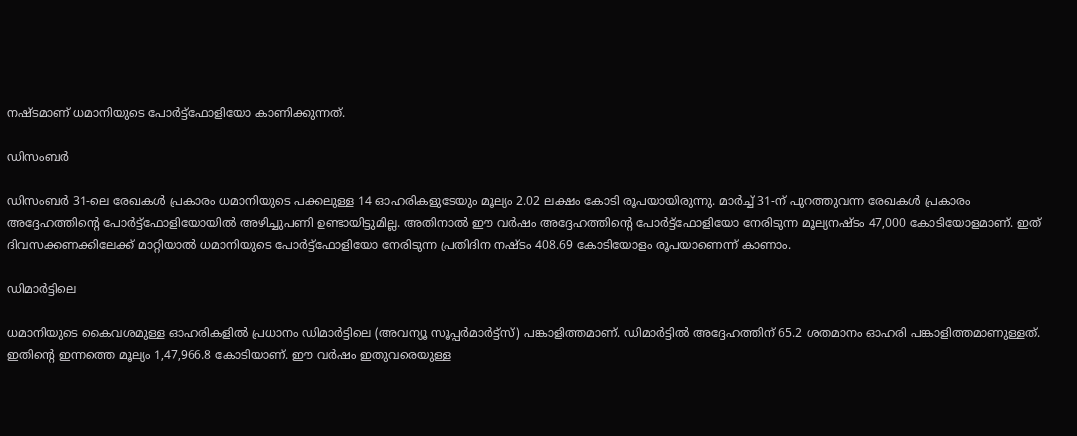നഷ്ടമാണ് ധമാനിയുടെ പോര്‍ട്ട്‌ഫോളിയോ കാണിക്കുന്നത്.

ഡിസംബര്‍

ഡിസംബര്‍ 31-ലെ രേഖകള്‍ പ്രകാരം ധമാനിയുടെ പക്കലുള്ള 14 ഓഹരികളുടേയും മൂല്യം 2.02 ലക്ഷം കോടി രൂപയായിരുന്നു. മാര്‍ച്ച് 31-ന് പുറത്തുവന്ന രേഖകള്‍ പ്രകാരം അദ്ദേഹത്തിന്റെ പോര്‍ട്ട്‌ഫോളിയോയില്‍ അഴിച്ചുപണി ഉണ്ടായിട്ടുമില്ല. അതിനാല്‍ ഈ വര്‍ഷം അദ്ദേഹത്തിന്റെ പോര്‍ട്ട്‌ഫോളിയോ നേരിടുന്ന മൂല്യനഷ്ടം 47,000 കോടിയോളമാണ്. ഇത് ദിവസക്കണക്കിലേക്ക് മാറ്റിയാല്‍ ധമാനിയുടെ പോര്‍ട്ട്‌ഫോളിയോ നേരിടുന്ന പ്രതിദിന നഷ്ടം 408.69 കോടിയോളം രൂപയാണെന്ന് കാണാം.

ഡിമാര്‍ട്ടിലെ

ധമാനിയുടെ കൈവശമുള്ള ഓഹരികളില്‍ പ്രധാനം ഡിമാര്‍ട്ടിലെ (അവന്യൂ സൂപ്പര്‍മാര്‍ട്ട്‌സ്) പങ്കാളിത്തമാണ്. ഡിമാര്‍ട്ടില്‍ അദ്ദേഹത്തിന് 65.2 ശതമാനം ഓഹരി പങ്കാളിത്തമാണുള്ളത്. ഇതിന്റെ ഇന്നത്തെ മൂല്യം 1,47,966.8 കോടിയാണ്. ഈ വര്‍ഷം ഇതുവരെയുള്ള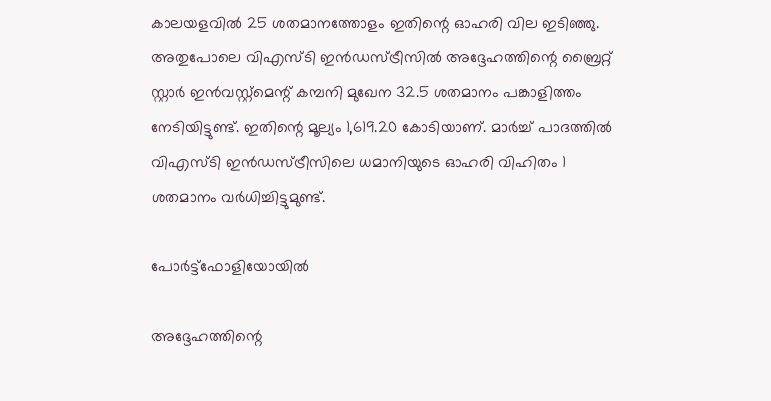കാലയളവില്‍ 25 ശതമാനത്തോളം ഇതിന്റെ ഓഹരി വില ഇടിഞ്ഞു. അതുപോലെ വിഎസ്ടി ഇന്‍ഡസ്ട്രീസില്‍ അദ്ദേഹത്തിന്റെ ബ്രൈറ്റ് സ്റ്റാര്‍ ഇന്‍വസ്റ്റ്‌മെന്റ് കമ്പനി മുഖേന 32.5 ശതമാനം പങ്കാളിത്തം നേടിയിട്ടുണ്ട്. ഇതിന്റെ മൂല്യം 1,619.20 കോടിയാണ്. മാര്‍ച്ച് പാദത്തില്‍ വിഎസ്ടി ഇന്‍ഡസ്ട്രീസിലെ ധമാനിയുടെ ഓഹരി വിഹിതം 1 ശതമാനം വര്‍ധിച്ചിട്ടുമുണ്ട്.

പോര്‍ട്ട്‌ഫോളിയോയില്‍

അദ്ദേഹത്തിന്റെ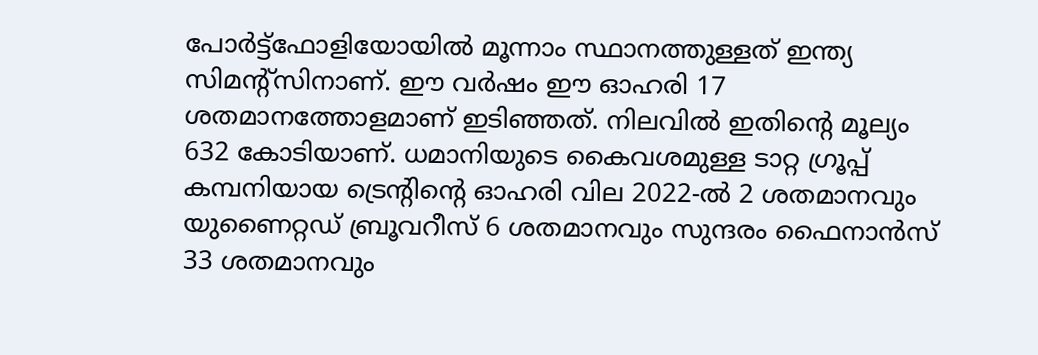പോര്‍ട്ട്‌ഫോളിയോയില്‍ മൂന്നാം സ്ഥാനത്തുള്ളത് ഇന്ത്യ സിമന്റ്‌സിനാണ്. ഈ വര്‍ഷം ഈ ഓഹരി 17 ശതമാനത്തോളമാണ് ഇടിഞ്ഞത്. നിലവില്‍ ഇതിന്റെ മൂല്യം 632 കോടിയാണ്. ധമാനിയുടെ കൈവശമുള്ള ടാറ്റ ഗ്രൂപ്പ് കമ്പനിയായ ട്രെന്റിന്റെ ഓഹരി വില 2022-ല്‍ 2 ശതമാനവും യുണൈറ്റഡ് ബ്രൂവറീസ് 6 ശതമാനവും സുന്ദരം ഫൈനാന്‍സ് 33 ശതമാനവും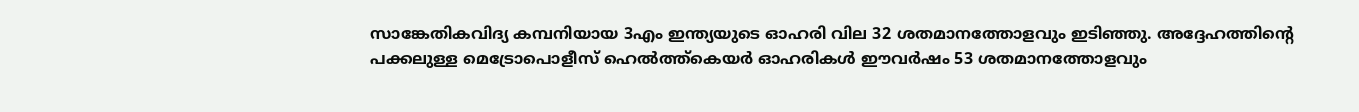സാങ്കേതികവിദ്യ കമ്പനിയായ 3എം ഇന്ത്യയുടെ ഓഹരി വില 32 ശതമാനത്തോളവും ഇടിഞ്ഞു. അദ്ദേഹത്തിന്റെ പക്കലുള്ള മെട്രോപൊളീസ് ഹെല്‍ത്ത്‌കെയര്‍ ഓഹരികള്‍ ഈവര്‍ഷം 53 ശതമാനത്തോളവും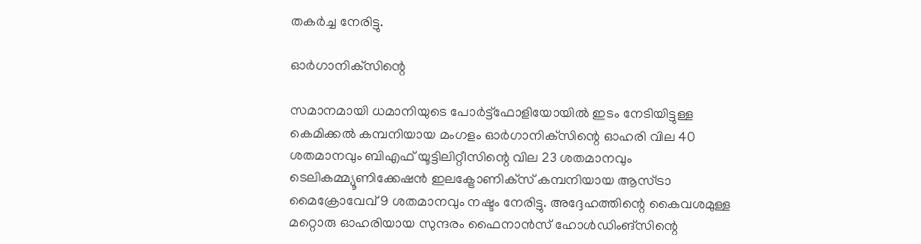തകര്‍ച്ച നേരിട്ടു.

ഓര്‍ഗാനിക്‌സിന്റെ

സമാനമായി ധമാനിയുടെ പോര്‍ട്ട്‌ഫോളിയോയില്‍ ഇടം നേടിയിട്ടുള്ള കെമിക്കല്‍ കമ്പനിയായ മംഗളം ഓര്‍ഗാനിക്‌സിന്റെ ഓഹരി വില 40 ശതമാനവും ബിഎഫ് യൂട്ടിലിറ്റീസിന്റെ വില 23 ശതമാനവും ടെലികമ്മ്യൂണിക്കേഷന്‍ ഇലക്ട്രോണിക്‌സ് കമ്പനിയായ ആസ്ട്രാ മൈക്രോവേവ് 9 ശതമാനവും നഷ്ടം നേരിട്ടു. അദ്ദേഹത്തിന്റെ കൈവശമുള്ള മറ്റൊരു ഓഹരിയായ സുന്ദരം ഫൈനാന്‍സ് ഹോള്‍ഡിംങ്‌സിന്റെ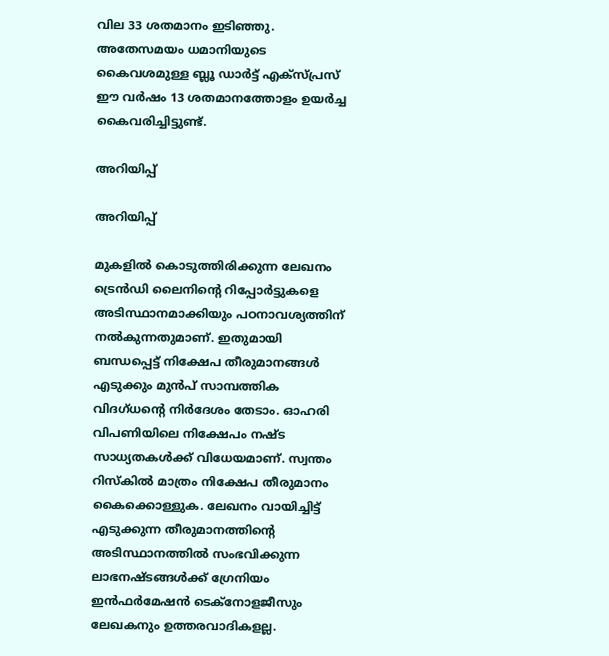വില 33 ശതമാനം ഇടിഞ്ഞു. അതേസമയം ധമാനിയുടെ കൈവശമുള്ള ബ്ലൂ ഡാര്‍ട്ട് എക്‌സ്പ്രസ് ഈ വര്‍ഷം 13 ശതമാനത്തോളം ഉയര്‍ച്ച കൈവരിച്ചിട്ടുണ്ട്.

അറിയിപ്പ്

അറിയിപ്പ്

മുകളില്‍ കൊടുത്തിരിക്കുന്ന ലേഖനം ട്രെന്‍ഡി ലൈനിന്റെ റിപ്പോര്‍ട്ടുകളെ അടിസ്ഥാനമാക്കിയും പഠനാവശ്യത്തിന് നല്‍കുന്നതുമാണ്. ഇതുമായി ബന്ധപ്പെട്ട് നിക്ഷേപ തീരുമാനങ്ങള്‍ എടുക്കും മുന്‍പ് സാമ്പത്തിക വിദഗ്ധന്റെ നിര്‍ദേശം തേടാം. ഓഹരി വിപണിയിലെ നിക്ഷേപം നഷ്ട സാധ്യതകള്‍ക്ക് വിധേയമാണ്. സ്വന്തം റിസ്‌കില്‍ മാത്രം നിക്ഷേപ തീരുമാനം കൈക്കൊള്ളുക. ലേഖനം വായിച്ചിട്ട് എടുക്കുന്ന തീരുമാനത്തിന്റെ അടിസ്ഥാനത്തില്‍ സംഭവിക്കുന്ന ലാഭനഷ്ടങ്ങള്‍ക്ക് ഗ്രേനിയം ഇന്‍ഫര്‍മേഷന്‍ ടെക്നോളജീസും ലേഖകനും ഉത്തരവാദികളല്ല.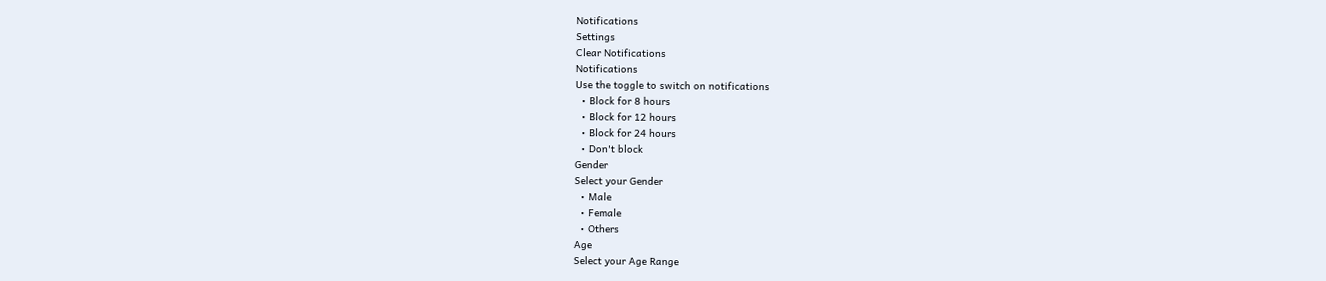Notifications
Settings
Clear Notifications
Notifications
Use the toggle to switch on notifications
  • Block for 8 hours
  • Block for 12 hours
  • Block for 24 hours
  • Don't block
Gender
Select your Gender
  • Male
  • Female
  • Others
Age
Select your Age Range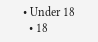• Under 18
  • 18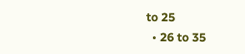to 25
  • 26 to 35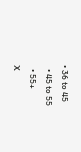• 36 to 45
  • 45 to 55
  • 55+
X